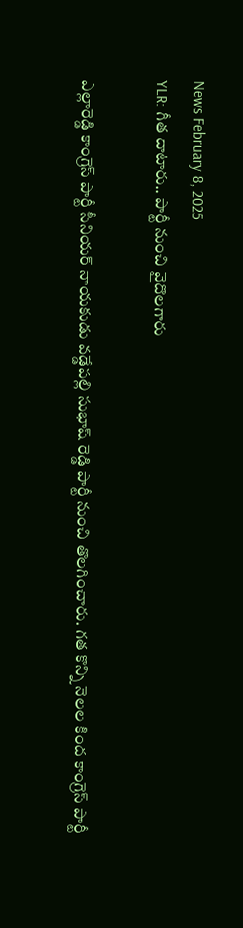News February 8, 2025
YLR: గీత దాటారు.. పార్టీ నుంచి వైదొలగారు

ఎల్లారెడ్డి కాంగ్రెస్ పార్టీ సీనియర్ నాయకుడు వడ్డేపల్లి సుభాష్ రెడ్డి పార్టీ నుంచి తొలగించారు. గత కొన్ని నెలల కింద కాంగ్రెస్ పార్టీ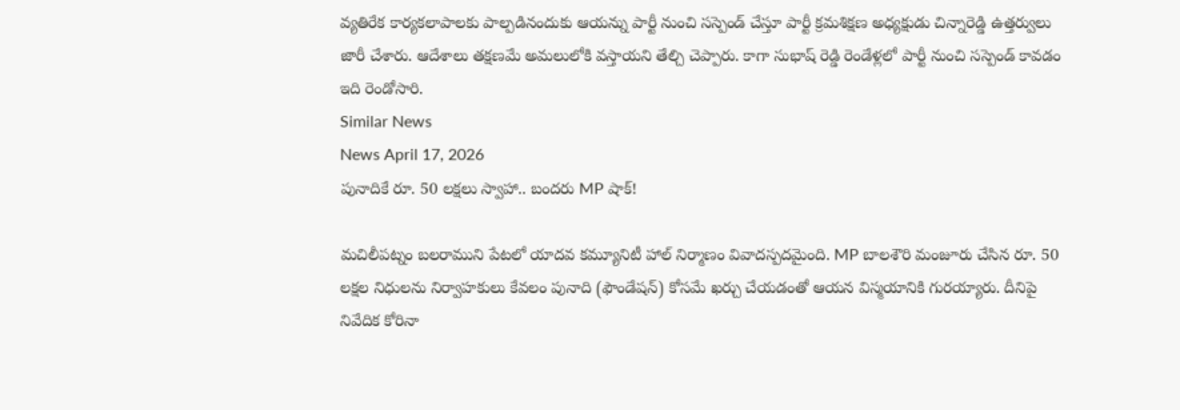వ్యతిరేక కార్యకలాపాలకు పాల్పడినందుకు ఆయన్ను పార్టీ నుంచి సస్పెండ్ చేస్తూ పార్టీ క్రమశిక్షణ అధ్యక్షుడు చిన్నారెడ్డి ఉత్తర్వులు జారీ చేశారు. ఆదేశాలు తక్షణమే అమలులోకి వస్తాయని తేల్చి చెప్పారు. కాగా సుభాష్ రెడ్డి రెండేళ్లలో పార్టీ నుంచి సస్పెండ్ కావడం ఇది రెండోసారి.
Similar News
News April 17, 2026
పునాదికే రూ. 50 లక్షలు స్వాహా.. బందరు MP షాక్!

మచిలీపట్నం బలరాముని పేటలో యాదవ కమ్యూనిటీ హాల్ నిర్మాణం వివాదస్పదమైంది. MP బాలశౌరి మంజూరు చేసిన రూ. 50 లక్షల నిధులను నిర్వాహకులు కేవలం పునాది (ఫౌండేషన్) కోసమే ఖర్చు చేయడంతో ఆయన విస్మయానికి గురయ్యారు. దీనిపై నివేదిక కోరినా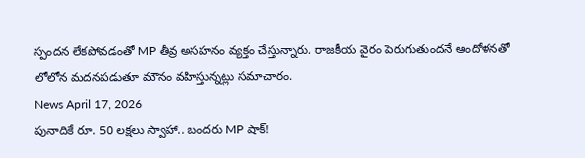స్పందన లేకపోవడంతో MP తీవ్ర అసహనం వ్యక్తం చేస్తున్నారు. రాజకీయ వైరం పెరుగుతుందనే ఆందోళనతో లోలోన మదనపడుతూ మౌనం వహిస్తున్నట్లు సమాచారం.
News April 17, 2026
పునాదికే రూ. 50 లక్షలు స్వాహా.. బందరు MP షాక్!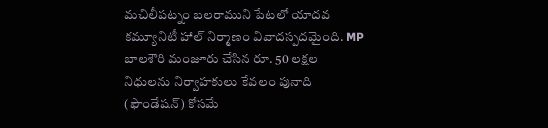మచిలీపట్నం బలరాముని పేటలో యాదవ కమ్యూనిటీ హాల్ నిర్మాణం వివాదస్పదమైంది. MP బాలశౌరి మంజూరు చేసిన రూ. 50 లక్షల నిధులను నిర్వాహకులు కేవలం పునాది (ఫౌండేషన్) కోసమే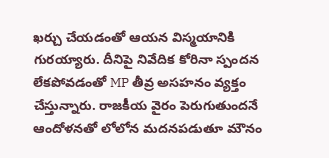ఖర్చు చేయడంతో ఆయన విస్మయానికి గురయ్యారు. దీనిపై నివేదిక కోరినా స్పందన లేకపోవడంతో MP తీవ్ర అసహనం వ్యక్తం చేస్తున్నారు. రాజకీయ వైరం పెరుగుతుందనే ఆందోళనతో లోలోన మదనపడుతూ మౌనం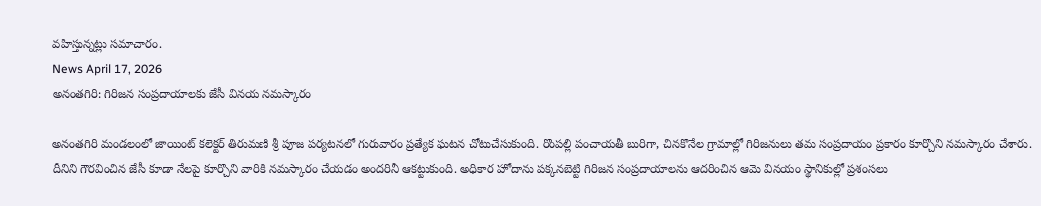వహిస్తున్నట్లు సమాచారం.
News April 17, 2026
అనంతగిరి: గిరిజన సంప్రదాయాలకు జేసీ వినయ నమస్కారం

అనంతగిరి మండలంలో జాయింట్ కలెక్టర్ తిరుమణి శ్రీ పూజ పర్యటనలో గురువారం ప్రత్యేక ఘటన చోటుచేసుకుంది. రొంపల్లి పంచాయతీ బురిగా, చినకొనేల గ్రామాల్లో గిరిజనులు తమ సంప్రదాయం ప్రకారం కూర్చొని నమస్కారం చేశారు. దీనిని గౌరవించిన జేసీ కూడా నేలపై కూర్చొని వారికి నమస్కారం చేయడం అందరినీ ఆకట్టుకుంది. అధికార హోదాను పక్కనబెట్టి గిరిజన సంప్రదాయాలను ఆదరించిన ఆమె వినయం స్థానికుల్లో ప్రశంసలు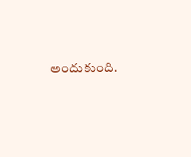అందుకుంది.